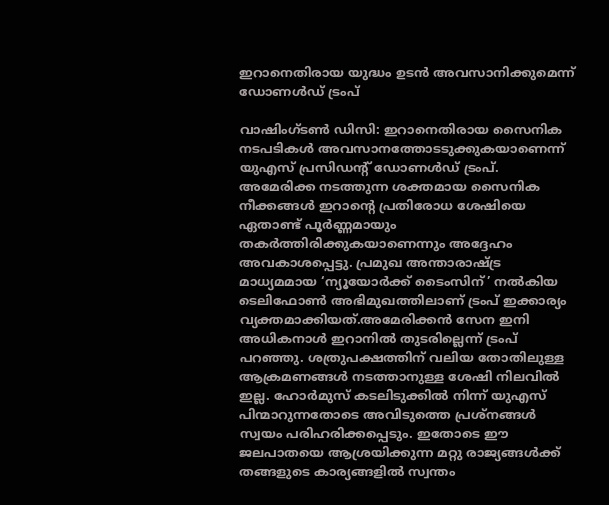ഇറാനെതിരായ യുദ്ധം ഉടൻ അവസാനിക്കുമെന്ന് ഡോണൾഡ് ട്രംപ്

വാഷിംഗ്ടൺ ഡിസി: ഇറാനെതിരായ സൈനിക നടപടികൾ അവസാനത്തോടടുക്കുകയാണെന്ന് യുഎസ് പ്രസിഡന്റ് ഡോണൾഡ് ട്രംപ്. അമേരിക്ക നടത്തുന്ന ശക്തമായ സൈനിക നീക്കങ്ങൾ ഇറാന്റെ പ്രതിരോധ ശേഷിയെ ഏതാണ്ട് പൂർണ്ണമായും തകർത്തിരിക്കുകയാണെന്നും അദ്ദേഹം അവകാശപ്പെട്ടു. പ്രമുഖ അന്താരാഷ്ട്ര മാധ്യമമായ ‘ന്യൂയോർക്ക് ടൈംസിന്’ നൽകിയ ടെലിഫോൺ അഭിമുഖത്തിലാണ് ട്രംപ് ഇക്കാര്യം വ്യക്തമാക്കിയത്.അമേരിക്കൻ സേന ഇനി അധികനാൾ ഇറാനിൽ തുടരില്ലെന്ന് ട്രംപ് പറഞ്ഞു. ശത്രുപക്ഷത്തിന് വലിയ തോതിലുള്ള ആക്രമണങ്ങൾ നടത്താനുള്ള ശേഷി നിലവിൽ ഇല്ല. ഹോർമുസ് കടലിടുക്കിൽ നിന്ന് യുഎസ് പിന്മാറുന്നതോടെ അവിടുത്തെ പ്രശ്നങ്ങൾ സ്വയം പരിഹരിക്കപ്പെടും. ഇതോടെ ഈ ജലപാതയെ ആശ്രയിക്കുന്ന മറ്റു രാജ്യങ്ങൾക്ക് തങ്ങളുടെ കാര്യങ്ങളിൽ സ്വന്തം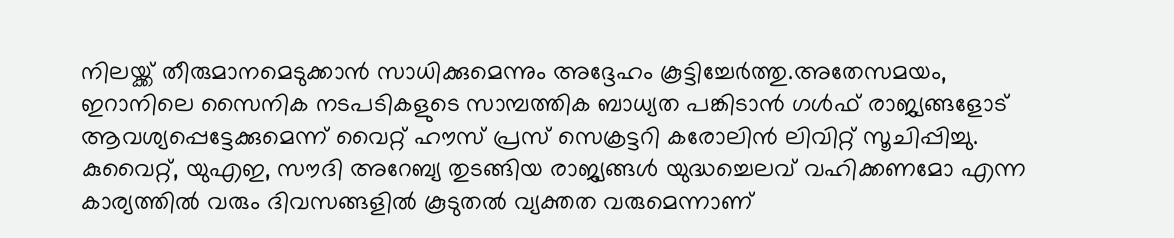നിലയ്ക്ക് തീരുമാനമെടുക്കാൻ സാധിക്കുമെന്നും അദ്ദേഹം കൂട്ടിച്ചേർത്തു.അതേസമയം, ഇറാനിലെ സൈനിക നടപടികളുടെ സാമ്പത്തിക ബാധ്യത പങ്കിടാൻ ഗൾഫ് രാജ്യങ്ങളോട് ആവശ്യപ്പെട്ടേക്കുമെന്ന് വൈറ്റ് ഹൗസ് പ്രസ് സെക്രട്ടറി കരോലിൻ ലിവിറ്റ് സൂചിപ്പിച്ചു. കുവൈറ്റ്, യുഎഇ, സൗദി അറേബ്യ തുടങ്ങിയ രാജ്യങ്ങൾ യുദ്ധച്ചെലവ് വഹിക്കണമോ എന്ന കാര്യത്തിൽ വരും ദിവസങ്ങളിൽ കൂടുതൽ വ്യക്തത വരുമെന്നാണ്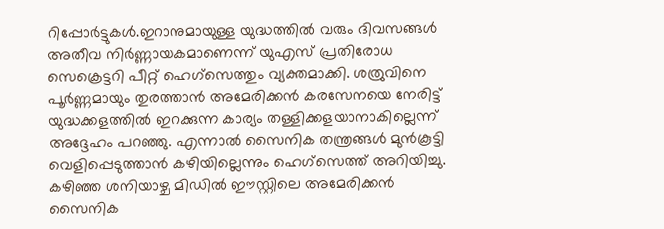റിപ്പോർട്ടുകൾ.ഇറാനുമായുള്ള യുദ്ധത്തിൽ വരും ദിവസങ്ങൾ അതീവ നിർണ്ണായകമാണെന്ന് യുഎസ് പ്രതിരോധ സെക്രെട്ടറി പീറ്റ് ഹെഗ്‌സെത്തും വ്യക്തമാക്കി. ശത്രുവിനെ പൂർണ്ണമായും തുരത്താൻ അമേരിക്കൻ കരസേനയെ നേരിട്ട് യുദ്ധക്കളത്തിൽ ഇറക്കുന്ന കാര്യം തള്ളിക്കളയാനാകില്ലെന്ന് അദ്ദേഹം പറഞ്ഞു. എന്നാൽ സൈനിക തന്ത്രങ്ങൾ മുൻകൂട്ടി വെളിപ്പെടുത്താൻ കഴിയില്ലെന്നും ഹെഗ്‌സെത്ത് അറിയിച്ചു. കഴിഞ്ഞ ശനിയാഴ്ച മിഡിൽ ഈസ്റ്റിലെ അമേരിക്കൻ സൈനിക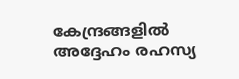കേന്ദ്രങ്ങളിൽ അദ്ദേഹം രഹസ്യ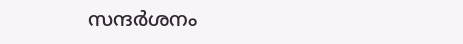സന്ദർശനം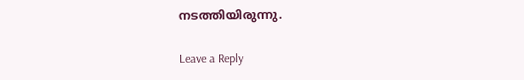നടത്തിയിരുന്നു.

Leave a Reply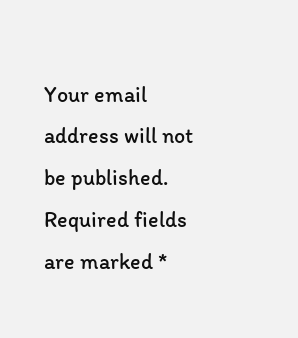Your email address will not be published. Required fields are marked *